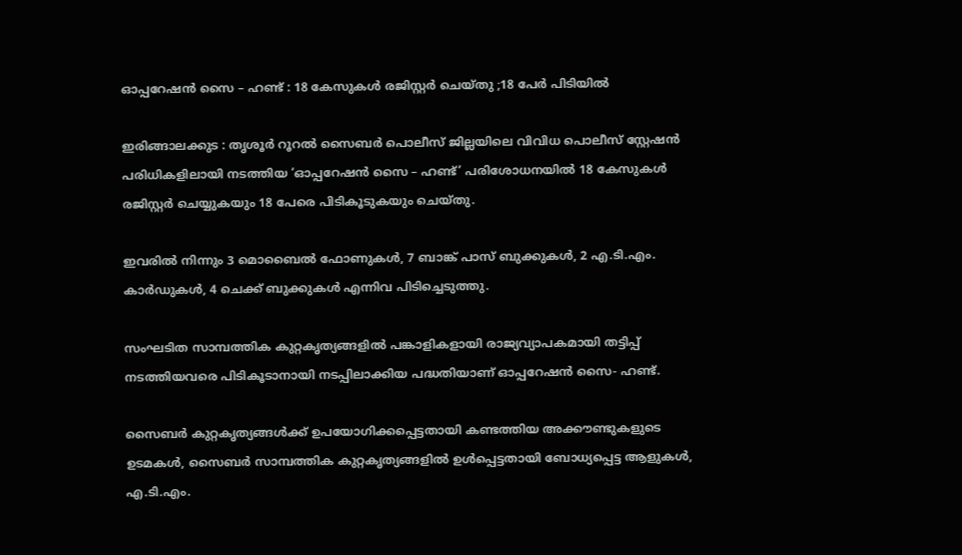ഓപ്പറേഷൻ സൈ – ഹണ്ട് : 18 കേസുകൾ രജിസ്റ്റർ ചെയ്തു ;18 പേർ പിടിയിൽ

ഇരിങ്ങാലക്കുട : തൃശൂർ റൂറൽ സൈബർ പൊലീസ് ജില്ലയിലെ വിവിധ പൊലീസ് സ്റ്റേഷൻ പരിധികളിലായി നടത്തിയ ‘ഓപ്പറേഷൻ സൈ – ഹണ്ട്’ പരിശോധനയിൽ 18 കേസുകൾ രജിസ്റ്റർ ചെയ്യുകയും 18 പേരെ പിടികൂടുകയും ചെയ്തു.

ഇവരിൽ നിന്നും 3 മൊബൈൽ ഫോണുകൾ, 7 ബാങ്ക് പാസ് ബുക്കുകൾ, 2 എ.ടി.എം. കാർഡുകൾ, 4 ചെക്ക് ബുക്കുകൾ എന്നിവ പിടിച്ചെടുത്തു.

സംഘടിത സാമ്പത്തിക കുറ്റകൃത്യങ്ങളിൽ പങ്കാളികളായി രാജ്യവ്യാപകമായി തട്ടിപ്പ് നടത്തിയവരെ പിടികൂടാനായി നടപ്പിലാക്കിയ പദ്ധതിയാണ് ഓപ്പറേഷൻ സൈ- ഹണ്ട്.

സൈബർ കുറ്റകൃത്യങ്ങൾക്ക് ഉപയോഗിക്കപ്പെട്ടതായി കണ്ടത്തിയ അക്കൗണ്ടുകളുടെ ഉടമകൾ, സൈബർ സാമ്പത്തിക കുറ്റകൃത്യങ്ങളിൽ ഉൾപ്പെട്ടതായി ബോധ്യപ്പെട്ട ആളുകൾ, എ.ടി.എം.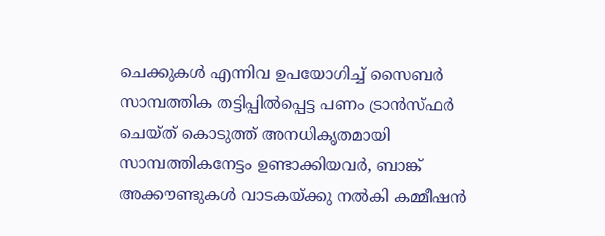ചെക്കുകൾ എന്നിവ ഉപയോഗിച്ച് സൈബർ സാമ്പത്തിക തട്ടിപ്പിൽപ്പെട്ട പണം ട്രാൻസ്ഫർ ചെയ്ത് കൊടുത്ത് അനധികൃതമായി സാമ്പത്തികനേട്ടം ഉണ്ടാക്കിയവർ, ബാങ്ക് അക്കൗണ്ടുകൾ വാടകയ്ക്കു നൽകി കമ്മീഷൻ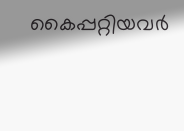കൈപ്പറ്റിയവർ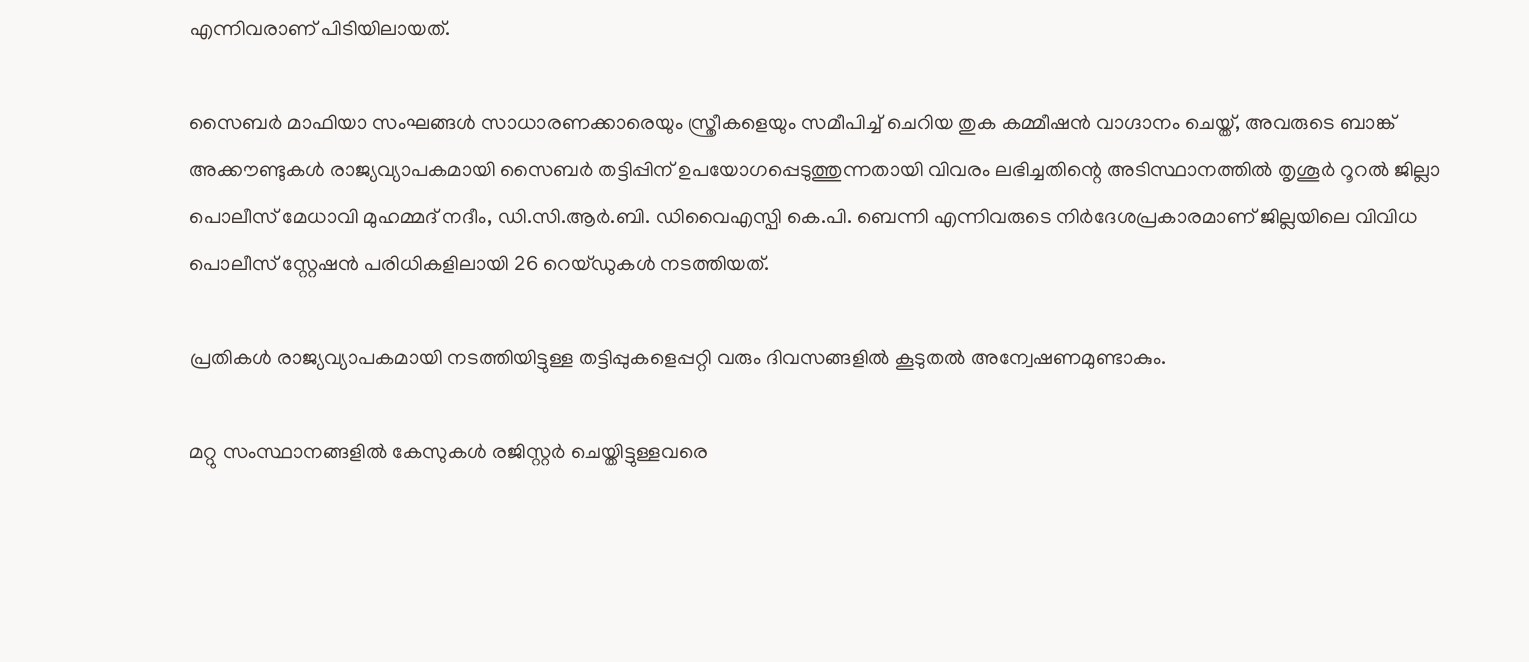എന്നിവരാണ് പിടിയിലായത്.

സൈബർ മാഫിയാ സംഘങ്ങൾ സാധാരണക്കാരെയും സ്ത്രീകളെയും സമീപിച്ച് ചെറിയ തുക കമ്മീഷൻ വാഗ്ദാനം ചെയ്ത്, അവരുടെ ബാങ്ക് അക്കൗണ്ടുകൾ രാജ്യവ്യാപകമായി സൈബർ തട്ടിപ്പിന് ഉപയോഗപ്പെടുത്തുന്നതായി വിവരം ലഭിച്ചതിന്റെ അടിസ്ഥാനത്തിൽ തൃശൂർ റൂറൽ ജില്ലാ പൊലീസ് മേധാവി മുഹമ്മദ് നദീം, ഡി.സി.ആർ.ബി. ഡിവൈഎസ്പി കെ.പി. ബെന്നി എന്നിവരുടെ നിർദേശപ്രകാരമാണ് ജില്ലയിലെ വിവിധ പൊലീസ് സ്റ്റേഷൻ പരിധികളിലായി 26 റെയ്ഡുകൾ നടത്തിയത്.

പ്രതികൾ രാജ്യവ്യാപകമായി നടത്തിയിട്ടുള്ള തട്ടിപ്പുകളെപ്പറ്റി വരും ദിവസങ്ങളിൽ കൂടുതൽ അന്വേഷണമുണ്ടാകും.

മറ്റു സംസ്ഥാനങ്ങളിൽ കേസുകൾ രജിസ്റ്റർ ചെയ്തിട്ടുള്ളവരെ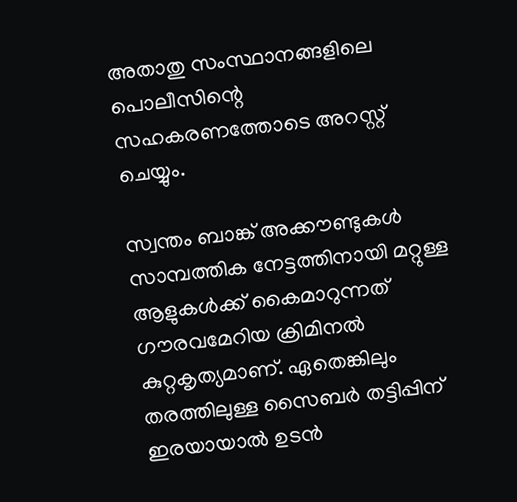അതാതു സംസ്ഥാനങ്ങളിലെ പൊലീസിന്റെ സഹകരണത്തോടെ അറസ്റ്റ് ചെയ്യും.

സ്വന്തം ബാങ്ക് അക്കൗണ്ടുകൾ സാമ്പത്തിക നേട്ടത്തിനായി മറ്റുള്ള ആളുകൾക്ക് കൈമാറുന്നത് ഗൗരവമേറിയ ക്രിമിനൽ കുറ്റകൃത്യമാണ്. ഏതെങ്കിലും തരത്തിലുള്ള സൈബർ തട്ടിപ്പിന് ഇരയായാൽ ഉടൻ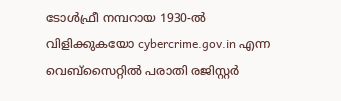ടോൾഫ്രീ നമ്പറായ 1930-ൽ വിളിക്കുകയോ cybercrime.gov.in എന്ന വെബ്സൈറ്റിൽ പരാതി രജിസ്റ്റർ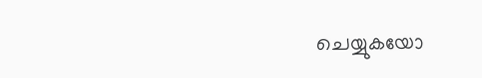ചെയ്യുകയോ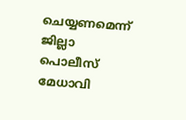ചെയ്യണമെന്ന് ജില്ലാ പൊലീസ് മേധാവി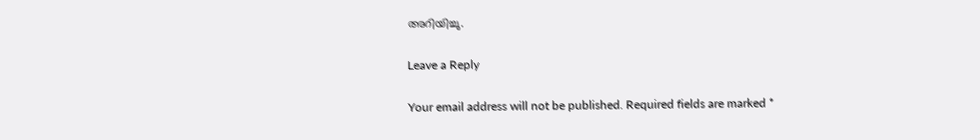അറിയിച്ചു.

Leave a Reply

Your email address will not be published. Required fields are marked *